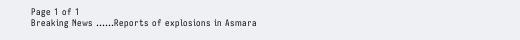Page 1 of 1
Breaking News ......Reports of explosions in Asmara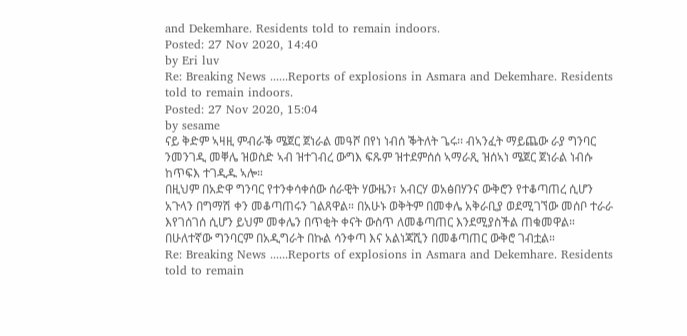and Dekemhare. Residents told to remain indoors.
Posted: 27 Nov 2020, 14:40
by Eri luv
Re: Breaking News ......Reports of explosions in Asmara and Dekemhare. Residents told to remain indoors.
Posted: 27 Nov 2020, 15:04
by sesame
ናይ ቅድም ኣዛዚ ምብራቕ ሜጀር ጀነራል መዓሾ በየነ ነብሰ ቕትለት ጌሩ፡፡ ብኣንፈት ማይጨው ራያ ግንባር ንመንገዲ መቐሌ ዝወስድ ኣብ ዝተገብረ ውግእ ፍጹም ዝተደምሰሰ ኣማራጺ ዝሰኣነ ሜጀር ጀነራል ነብሱ ከጥፍእ ተገዲዱ ኣሎ።
በዚህም በአድዋ ግንባር የተንቀሳቀሰው ሰራዊት ሃውዜን፣ አብርሃ ወአፅበሃንና ውቅሮን የተቆጣጠረ ሲሆን አጉላን በግማሽ ቀን መቆጣጠሩን ገልጸዋል። በአሁኑ ወቅትም በመቀሌ አቅራቢያ ወደሚገኘው መሰቦ ተራራ እየገሰገሰ ሲሆን ይህም መቀሌን በጥቂት ቀናት ውስጥ ለመቆጣጠር እንደሚያስችል ጠቁመዋል። በሁለተኛው ግንባርም በአዲግራት በኩል ሳንቀጣ እና አልነጃሺን በመቆጣጠር ውቅሮ ገብቷል።
Re: Breaking News ......Reports of explosions in Asmara and Dekemhare. Residents told to remain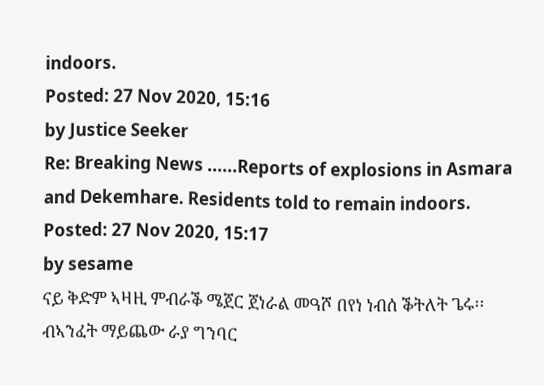indoors.
Posted: 27 Nov 2020, 15:16
by Justice Seeker
Re: Breaking News ......Reports of explosions in Asmara and Dekemhare. Residents told to remain indoors.
Posted: 27 Nov 2020, 15:17
by sesame
ናይ ቅድም ኣዛዚ ምብራቕ ሜጀር ጀነራል መዓሾ በየነ ነብሰ ቕትለት ጌሩ፡፡ ብኣንፈት ማይጨው ራያ ግንባር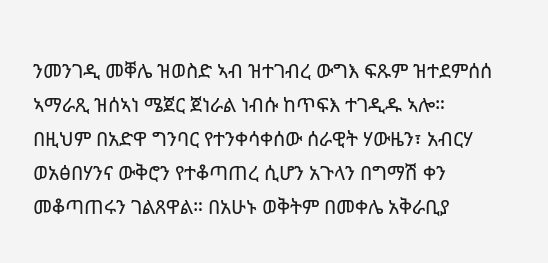ንመንገዲ መቐሌ ዝወስድ ኣብ ዝተገብረ ውግእ ፍጹም ዝተደምሰሰ ኣማራጺ ዝሰኣነ ሜጀር ጀነራል ነብሱ ከጥፍእ ተገዲዱ ኣሎ።
በዚህም በአድዋ ግንባር የተንቀሳቀሰው ሰራዊት ሃውዜን፣ አብርሃ ወአፅበሃንና ውቅሮን የተቆጣጠረ ሲሆን አጉላን በግማሽ ቀን መቆጣጠሩን ገልጸዋል። በአሁኑ ወቅትም በመቀሌ አቅራቢያ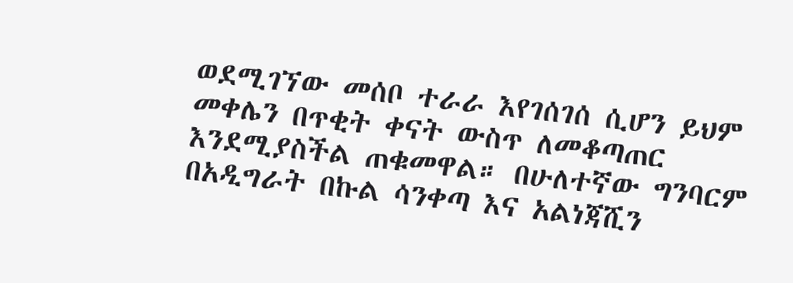ወደሚገኘው መሰቦ ተራራ እየገሰገሰ ሲሆን ይህም መቀሌን በጥቂት ቀናት ውስጥ ለመቆጣጠር እንደሚያስችል ጠቁመዋል። በሁለተኛው ግንባርም በአዲግራት በኩል ሳንቀጣ እና አልነጃሺን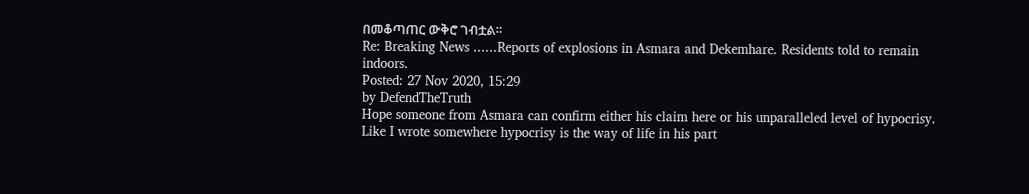በመቆጣጠር ውቅሮ ገብቷል።
Re: Breaking News ......Reports of explosions in Asmara and Dekemhare. Residents told to remain indoors.
Posted: 27 Nov 2020, 15:29
by DefendTheTruth
Hope someone from Asmara can confirm either his claim here or his unparalleled level of hypocrisy. Like I wrote somewhere hypocrisy is the way of life in his part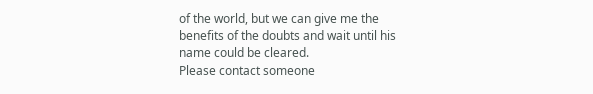of the world, but we can give me the benefits of the doubts and wait until his name could be cleared.
Please contact someone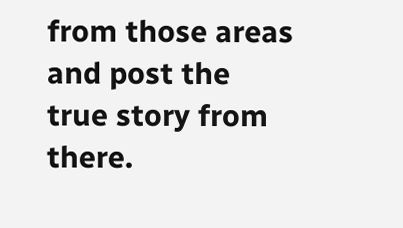from those areas and post the true story from there.